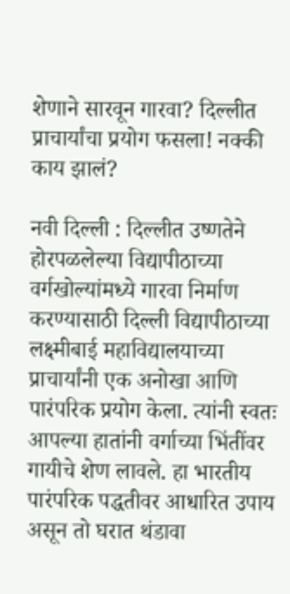शेणाने सारवून गारवा? दिल्लीत प्राचार्यांचा प्रयोग फसला! नक्की काय झालं?

नवी दिल्ली : दिल्लीत उष्णतेने होरपळलेल्या विद्यापीठाच्या वर्गखोल्यांमध्ये गारवा निर्माण करण्यासाठी दिल्ली विद्यापीठाच्या लक्ष्मीबाई महाविद्यालयाच्या प्राचार्यांनी एक अनोखा आणि पारंपरिक प्रयोग केला. त्यांनी स्वतः आपल्या हातांनी वर्गाच्या भिंतींवर गायीचे शेण लावले. हा भारतीय पारंपरिक पद्धतीवर आधारित उपाय असून तो घरात थंडावा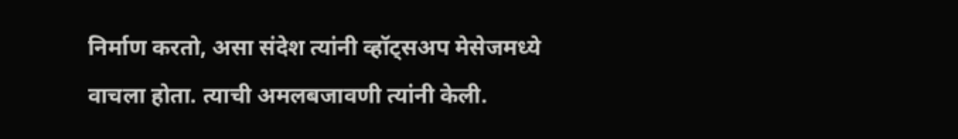निर्माण करतो, असा संदेश त्यांनी व्हॉट्सअप मेसेजमध्ये वाचला होता. त्याची अमलबजावणी त्यांनी केली.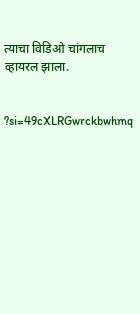त्याचा विडिओ चांगलाच व्हायरल झाला.


?si=49cXLRGwrckbwhmq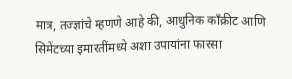मात्र, तज्ज्ञांचे म्हणणे आहे की, आधुनिक काँक्रीट आणि सिमेंटच्या इमारतींमध्ये अशा उपायांना फारसा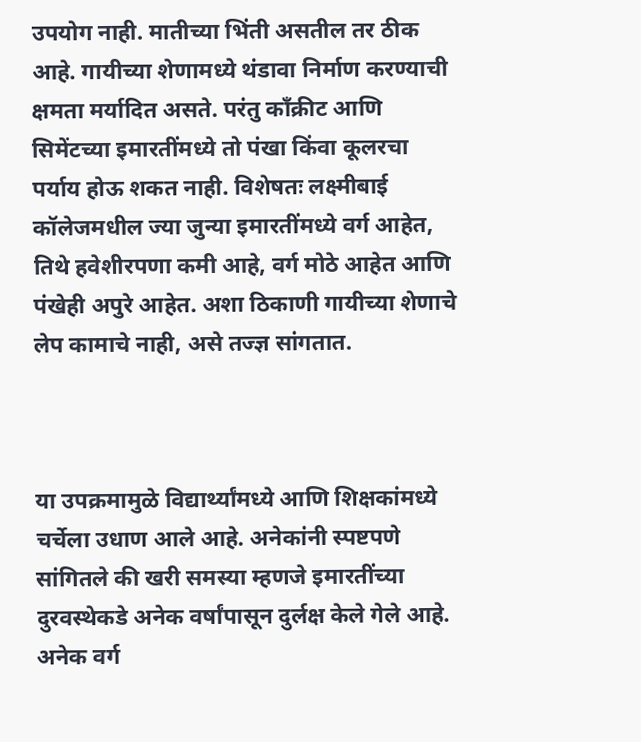उपयोग नाही. मातीच्या भिंती असतील तर ठीक आहे. गायीच्या शेणामध्ये थंडावा निर्माण करण्याची क्षमता मर्यादित असते. परंतु काँक्रीट आणि सिमेंटच्या इमारतींमध्ये तो पंखा किंवा कूलरचा पर्याय होऊ शकत नाही. विशेषतः लक्ष्मीबाई कॉलेजमधील ज्या जुन्या इमारतींमध्ये वर्ग आहेत, तिथे हवेशीरपणा कमी आहे, वर्ग मोठे आहेत आणि पंखेही अपुरे आहेत. अशा ठिकाणी गायीच्या शेणाचे लेप कामाचे नाही, असे तज्ज्ञ सांगतात.



या उपक्रमामुळे विद्यार्थ्यांमध्ये आणि शिक्षकांमध्ये चर्चेला उधाण आले आहे. अनेकांनी स्पष्टपणे सांगितले की खरी समस्या म्हणजे इमारतींच्या दुरवस्थेकडे अनेक वर्षांपासून दुर्लक्ष केले गेले आहे. अनेक वर्ग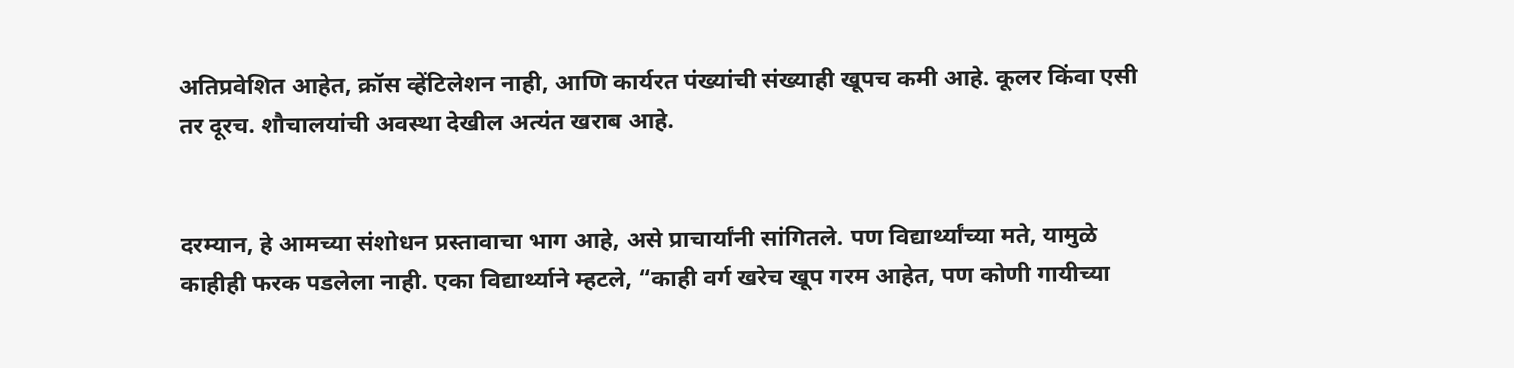अतिप्रवेशित आहेत, क्रॉस व्हेंटिलेशन नाही, आणि कार्यरत पंख्यांची संख्याही खूपच कमी आहे. कूलर किंवा एसी तर दूरच. शौचालयांची अवस्था देखील अत्यंत खराब आहे.


दरम्यान, हे आमच्या संशोधन प्रस्तावाचा भाग आहे, असे प्राचार्यांनी सांगितले. पण विद्यार्थ्यांच्या मते, यामुळे काहीही फरक पडलेला नाही. एका विद्यार्थ्याने म्हटले, “काही वर्ग खरेच खूप गरम आहेत, पण कोणी गायीच्या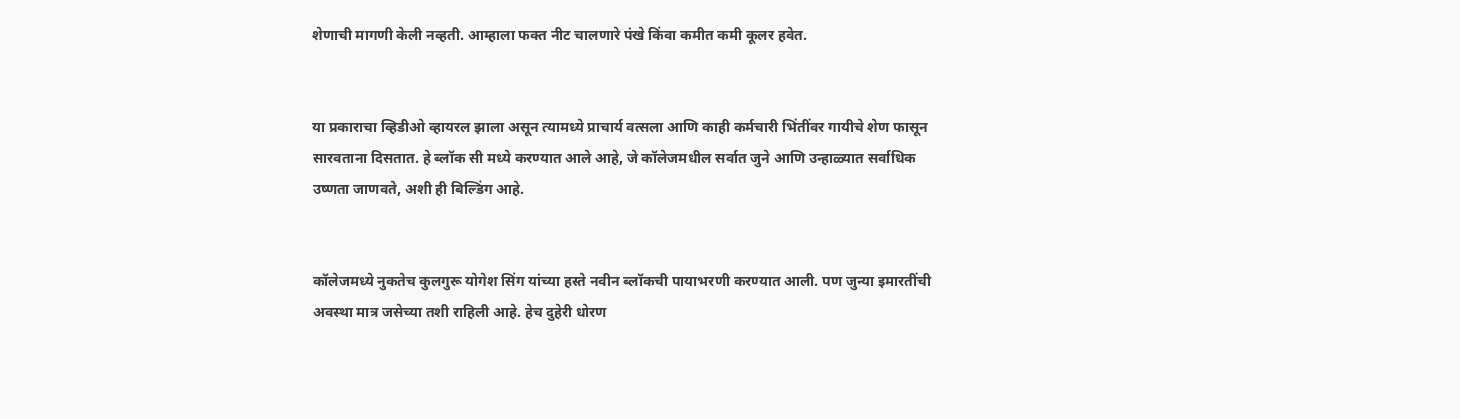शेणाची मागणी केली नव्हती. आम्हाला फक्त नीट चालणारे पंखे किंवा कमीत कमी कूलर हवेत.


या प्रकाराचा व्हिडीओ व्हायरल झाला असून त्यामध्ये प्राचार्य वत्सला आणि काही कर्मचारी भिंतींवर गायीचे शेण फासून सारवताना दिसतात. हे ब्लॉक सी मध्ये करण्यात आले आहे, जे कॉलेजमधील सर्वात जुने आणि उन्हाळ्यात सर्वाधिक उष्णता जाणवते, अशी ही बिल्डिंग आहे.


कॉलेजमध्ये नुकतेच कुलगुरू योगेश सिंग यांच्या हस्ते नवीन ब्लॉकची पायाभरणी करण्यात आली. पण जुन्या इमारतींची अवस्था मात्र जसेच्या तशी राहिली आहे. हेच दुहेरी धोरण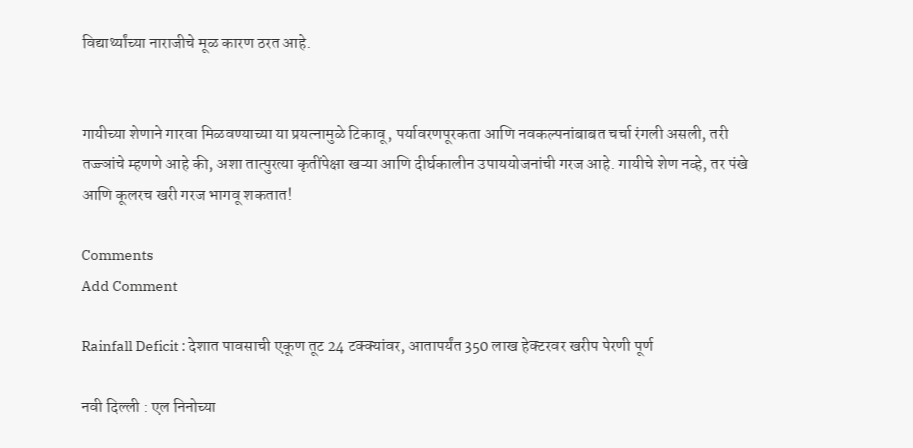विद्यार्थ्यांच्या नाराजीचे मूळ कारण ठरत आहे.


गायीच्या शेणाने गारवा मिळवण्याच्या या प्रयत्नामुळे टिकावू, पर्यावरणपूरकता आणि नवकल्पनांबाबत चर्चा रंगली असली, तरी तज्ज्ञांचे म्हणणे आहे की, अशा तात्पुरत्या कृतींपेक्षा खऱ्या आणि दीर्घकालीन उपाययोजनांची गरज आहे. गायीचे शेण नव्हे, तर पंखे आणि कूलरच खरी गरज भागवू शकतात!

Comments
Add Comment

Rainfall Deficit : देशात पावसाची एकूण तूट 24 टक्क्यांवर, आतापर्यंत 350 लाख हेक्टरवर खरीप पेरणी पूर्ण

नवी दिल्ली : एल निनोच्या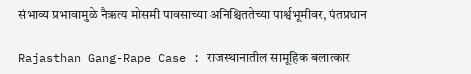संभाव्य प्रभावामुळे नैऋत्य मोसमी पावसाच्या अनिश्चिततेच्या पार्श्वभूमीवर, पंतप्रधान

Rajasthan Gang-Rape Case : राजस्थानातील सामूहिक बलात्कार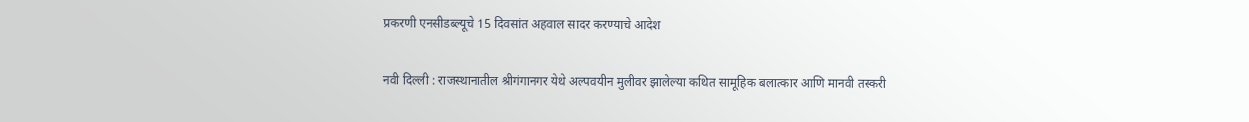प्रकरणी एनसीडब्ल्यूचे 15 दिवसांत अहवाल सादर करण्याचे आदेश

नवी दिल्ली : राजस्थानातील श्रीगंगानगर येथे अल्पवयीन मुलीवर झालेल्या कथित सामूहिक बलात्कार आणि मानवी तस्करी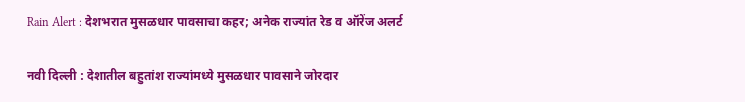Rain Alert : देशभरात मुसळधार पावसाचा कहर; अनेक राज्यांत रेड व ऑरेंज अलर्ट

नवी दिल्ली : देशातील बहुतांश राज्यांमध्ये मुसळधार पावसाने जोरदार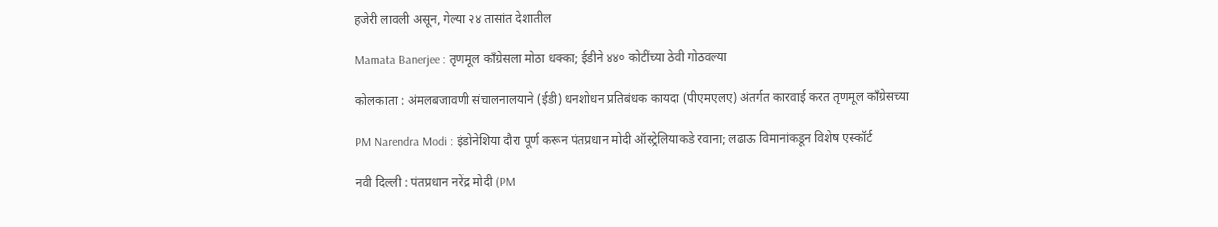हजेरी लावली असून, गेल्या २४ तासांत देशातील

Mamata Banerjee : तृणमूल काँग्रेसला मोठा धक्का; ईडीने ४४० कोटींच्या ठेवी गोठवल्या

कोलकाता : अंमलबजावणी संचालनालयाने (ईडी) धनशोधन प्रतिबंधक कायदा (पीएमएलए) अंतर्गत कारवाई करत तृणमूल काँग्रेसच्या

PM Narendra Modi : इंडोनेशिया दौरा पूर्ण करून पंतप्रधान मोदी ऑस्ट्रेलियाकडे रवाना; लढाऊ विमानांकडून विशेष एस्कॉर्ट

नवी दिल्ली : पंतप्रधान नरेंद्र मोदी (PM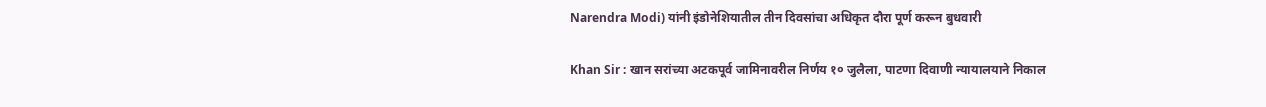Narendra Modi) यांनी इंडोनेशियातील तीन दिवसांचा अधिकृत दौरा पूर्ण करून बुधवारी

Khan Sir : खान सरांच्या अटकपूर्व जामिनावरील निर्णय १० जुलैला, पाटणा दिवाणी न्यायालयाने निकाल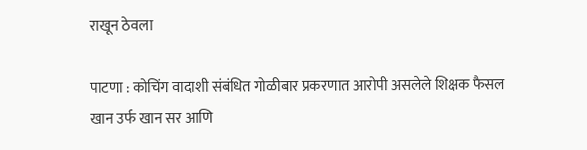राखून ठेवला

पाटणा : कोचिंग वादाशी संबंधित गोळीबार प्रकरणात आरोपी असलेले शिक्षक फैसल खान उर्फ खान सर आणि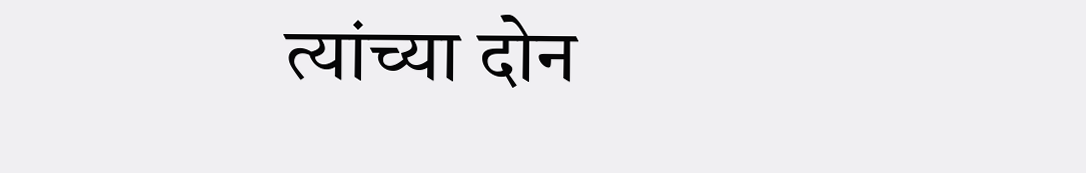त्यांच्या दोन